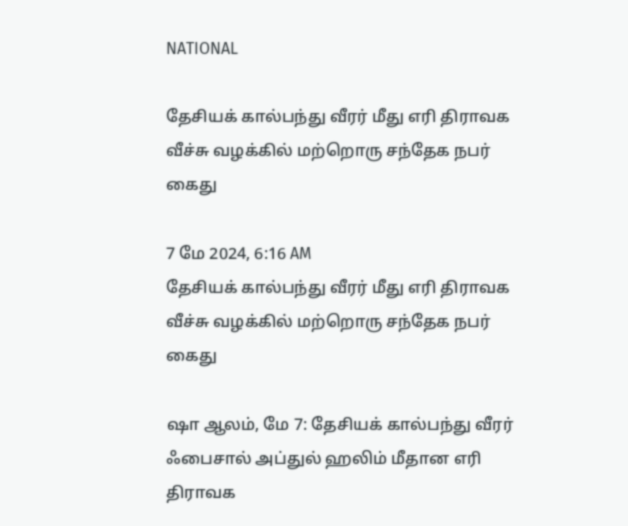NATIONAL

தேசியக் கால்பந்து வீரர் மீது எரி திராவக வீச்சு வழக்கில் மற்றொரு சந்தேக நபர் கைது

7 மே 2024, 6:16 AM
தேசியக் கால்பந்து வீரர் மீது எரி திராவக வீச்சு வழக்கில் மற்றொரு சந்தேக நபர் கைது

ஷா ஆலம், மே 7: தேசியக் கால்பந்து வீரர் ஃபைசால் அப்துல் ஹலிம் மீதான எரி திராவக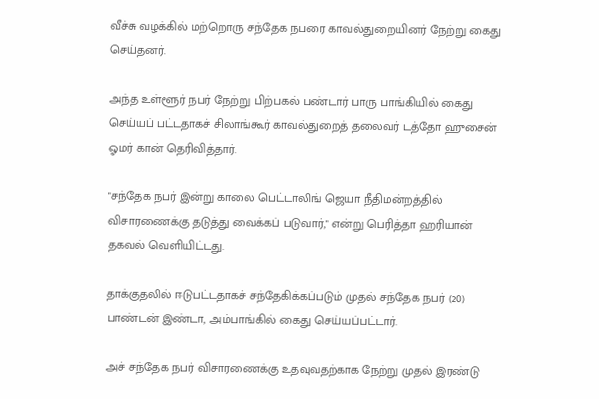வீச்சு வழக்கில் மற்றொரு சந்தேக நபரை காவல்துறையினர் நேற்று கைது செய்தனர்.

அந்த உள்ளூர் நபர் நேற்று பிற்பகல் பண்டார் பாரு பாங்கியில் கைது செய்யப் பட்டதாகச் சிலாங்கூர் காவல்துறைத் தலைவர் டத்தோ ஹுசைன் ஓமர் கான் தெரிவித்தார்.

"சந்தேக நபர் இன்று காலை பெட்டாலிங் ஜெயா நீதிமன்றத்தில் விசாரணைக்கு தடுத்து வைக்கப் படுவார்," என்று பெரித்தா ஹரியான் தகவல் வெளியிட்டது.

தாக்குதலில் ஈடுபட்டதாகச் சந்தேகிக்கப்படும் முதல் சந்தேக நபர் (20) பாண்டன் இண்டா, அம்பாங்கில் கைது செய்யப்பட்டார்.

அச் சந்தேக நபர் விசாரணைக்கு உதவுவதற்காக நேற்று முதல் இரண்டு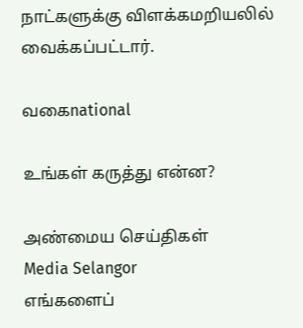நாட்களுக்கு விளக்கமறியலில் வைக்கப்பட்டார்.

வகைnational

உங்கள் கருத்து என்ன?

அண்மைய செய்திகள்
Media Selangor
எங்களைப்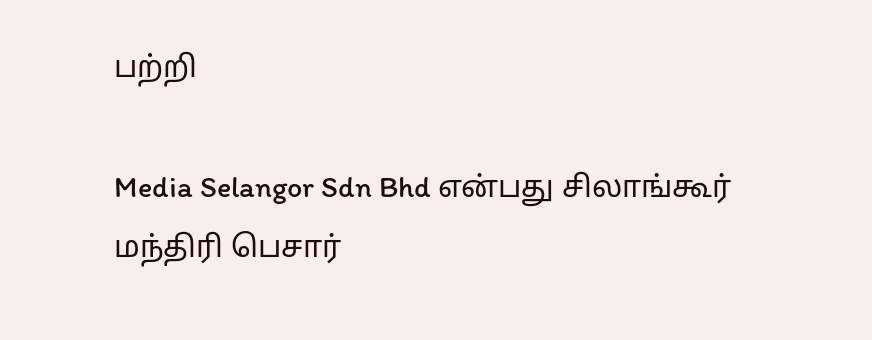பற்றி

Media Selangor Sdn Bhd என்பது சிலாங்கூர் மந்திரி பெசார்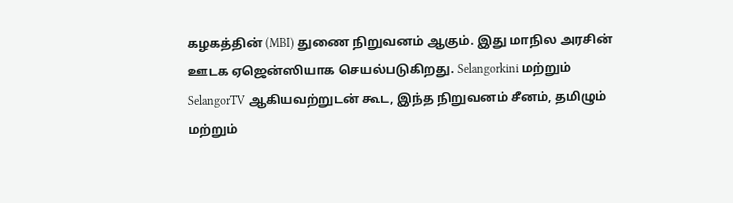கழகத்தின் (MBI) துணை நிறுவனம் ஆகும். இது மாநில அரசின் ஊடக ஏஜென்ஸியாக செயல்படுகிறது. Selangorkini மற்றும் SelangorTV ஆகியவற்றுடன் கூட, இந்த நிறுவனம் சீனம், தமிழும் மற்றும்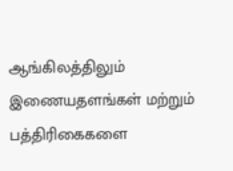ஆங்கிலத்திலும் இணையதளங்கள் மற்றும் பத்திரிகைகளை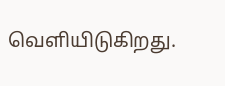வெளியிடுகிறது.